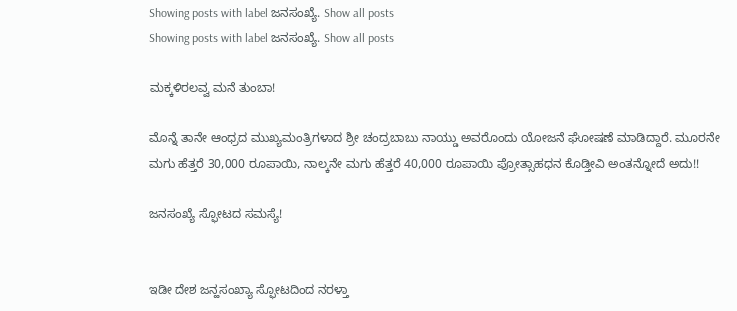Showing posts with label ಜನಸಂಖ್ಯೆ. Show all posts
Showing posts with label ಜನಸಂಖ್ಯೆ. Show all posts

ಮಕ್ಕಳಿರಲವ್ವ ಮನೆ ತುಂಬಾ!

ಮೊನ್ನೆ ತಾನೇ ಆಂಧ್ರದ ಮುಖ್ಯಮಂತ್ರಿಗಳಾದ ಶ್ರೀ ಚಂದ್ರಬಾಬು ನಾಯ್ಡು ಅವರೊಂದು ಯೋಜನೆ ಘೋಷಣೆ ಮಾಡಿದ್ದಾರೆ. ಮೂರನೇ ಮಗು ಹೆತ್ತರೆ 30,000 ರೂಪಾಯಿ, ನಾಲ್ಕನೇ ಮಗು ಹೆತ್ತರೆ 40,000 ರೂಪಾಯಿ ಪ್ರೋತ್ಸಾಹಧನ ಕೊಡ್ತೀವಿ ಅಂತನ್ನೋದೆ ಅದು!!

ಜನಸಂಖ್ಯೆ ಸ್ಫೋಟದ ಸಮಸ್ಯೆ!


ಇಡೀ ದೇಶ ಜನ್ಹಸಂಖ್ಯಾ ಸ್ಫೋಟದಿಂದ ನರಳ್ತಾ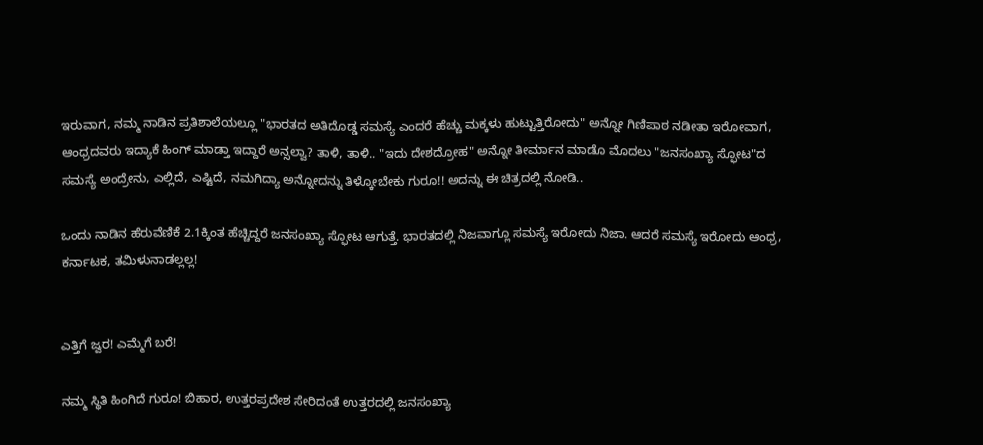ಇರುವಾಗ, ನಮ್ಮ ನಾಡಿನ ಪ್ರತಿಶಾಲೆಯಲ್ಲೂ "ಭಾರತದ ಅತಿದೊಡ್ಡ ಸಮಸ್ಯೆ ಎಂದರೆ ಹೆಚ್ಚು ಮಕ್ಕಳು ಹುಟ್ಟುತ್ತಿರೋದು" ಅನ್ನೋ ಗಿಣಿಪಾಠ ನಡೀತಾ ಇರೋವಾಗ, ಆಂಧ್ರದವರು ಇದ್ಯಾಕೆ ಹಿಂಗ್ ಮಾಡ್ತಾ ಇದ್ದಾರೆ ಅನ್ಸಲ್ವಾ? ತಾಳಿ, ತಾಳಿ.. "ಇದು ದೇಶದ್ರೋಹ" ಅನ್ನೋ ತೀರ್ಮಾನ ಮಾಡೊ ಮೊದಲು "ಜನಸಂಖ್ಯಾ ಸ್ಫೋಟ"ದ ಸಮಸ್ಯೆ ಅಂದ್ರೇನು, ಎಲ್ಲಿದೆ, ಎಷ್ಟಿದೆ, ನಮಗಿದ್ಯಾ ಅನ್ನೋದನ್ನು ತಿಳ್ಕೋಬೇಕು ಗುರೂ!! ಅದನ್ನು ಈ ಚಿತ್ರದಲ್ಲಿ ನೋಡಿ..

ಒಂದು ನಾಡಿನ ಹೆರುವೆಣಿಕೆ 2.1ಕ್ಕಿಂತ ಹೆಚ್ಚಿದ್ದರೆ ಜನಸಂಖ್ಯಾ ಸ್ಫೋಟ ಆಗುತ್ತೆ. ಭಾರತದಲ್ಲಿ ನಿಜವಾಗ್ಲೂ ಸಮಸ್ಯೆ ಇರೋದು ನಿಜಾ. ಆದರೆ ಸಮಸ್ಯೆ ಇರೋದು ಆಂಧ್ರ, ಕರ್ನಾಟಕ, ತಮಿಳುನಾಡಲ್ಲಲ್ಲ!


ಎತ್ತಿಗೆ ಜ್ವರ! ಎಮ್ಮೆಗೆ ಬರೆ!

ನಮ್ಮ ಸ್ಥಿತಿ ಹಿಂಗಿದೆ ಗುರೂ! ಬಿಹಾರ, ಉತ್ತರಪ್ರದೇಶ ಸೇರಿದಂತೆ ಉತ್ತರದಲ್ಲಿ ಜನಸಂಖ್ಯಾ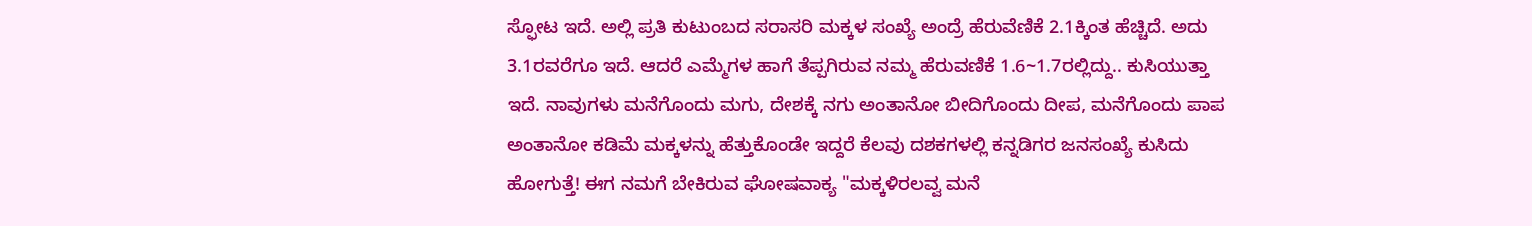ಸ್ಫೋಟ ಇದೆ. ಅಲ್ಲಿ ಪ್ರತಿ ಕುಟುಂಬದ ಸರಾಸರಿ ಮಕ್ಕಳ ಸಂಖ್ಯೆ ಅಂದ್ರೆ ಹೆರುವೆಣಿಕೆ 2.1ಕ್ಕಿಂತ ಹೆಚ್ಚಿದೆ. ಅದು 3.1ರವರೆಗೂ ಇದೆ. ಆದರೆ ಎಮ್ಮೆಗಳ ಹಾಗೆ ತೆಪ್ಪಗಿರುವ ನಮ್ಮ ಹೆರುವಣಿಕೆ 1.6~1.7ರಲ್ಲಿದ್ದು.. ಕುಸಿಯುತ್ತಾ ಇದೆ. ನಾವುಗಳು ಮನೆಗೊಂದು ಮಗು, ದೇಶಕ್ಕೆ ನಗು ಅಂತಾನೋ ಬೀದಿಗೊಂದು ದೀಪ, ಮನೆಗೊಂದು ಪಾಪ ಅಂತಾನೋ ಕಡಿಮೆ ಮಕ್ಕಳನ್ನು ಹೆತ್ತುಕೊಂಡೇ ಇದ್ದರೆ ಕೆಲವು ದಶಕಗಳಲ್ಲಿ ಕನ್ನಡಿಗರ ಜನಸಂಖ್ಯೆ ಕುಸಿದು ಹೋಗುತ್ತೆ! ಈಗ ನಮಗೆ ಬೇಕಿರುವ ಘೋಷವಾಕ್ಯ "ಮಕ್ಕಳಿರಲವ್ವ ಮನೆ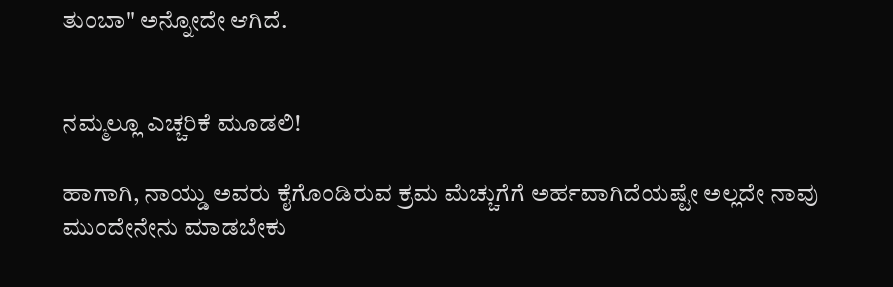ತುಂಬಾ" ಅನ್ನೋದೇ ಆಗಿದೆ.


ನಮ್ಮಲ್ಲೂ ಎಚ್ಚರಿಕೆ ಮೂಡಲಿ!

ಹಾಗಾಗಿ, ನಾಯ್ಡು ಅವರು ಕೈಗೊಂಡಿರುವ ಕ್ರಮ ಮೆಚ್ಚುಗೆಗೆ ಅರ್ಹವಾಗಿದೆಯಷ್ಟೇ ಅಲ್ಲದೇ ನಾವು ಮುಂದೇನೇನು ಮಾಡಬೇಕು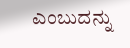ಎಂಬುದನ್ನು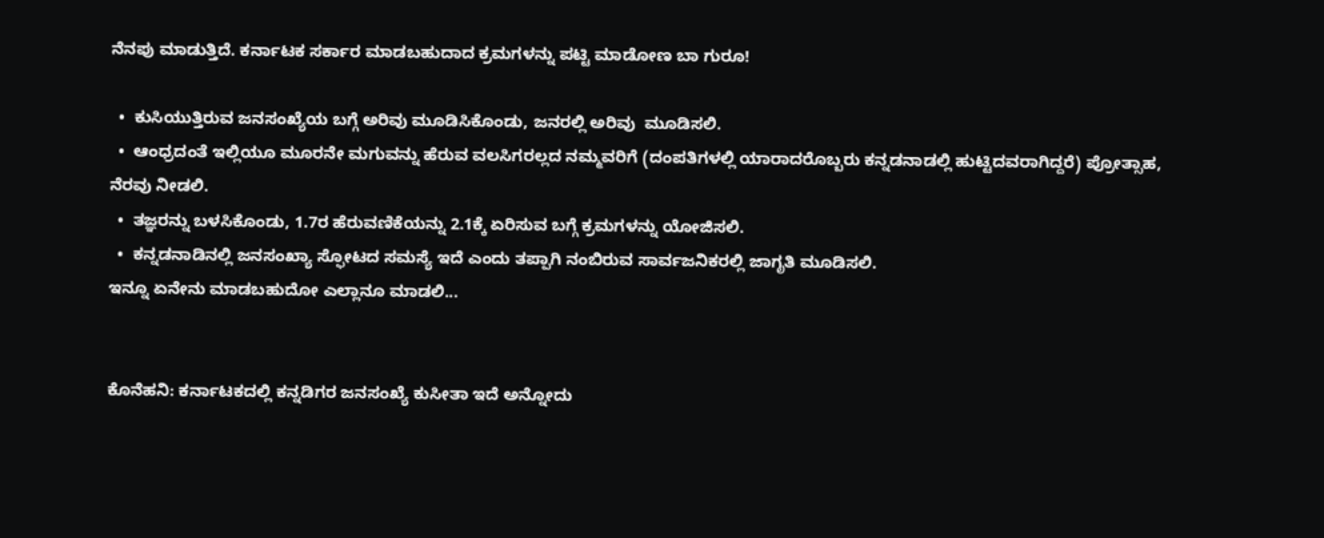ನೆನಪು ಮಾಡುತ್ತಿದೆ. ಕರ್ನಾಟಕ ಸರ್ಕಾರ ಮಾಡಬಹುದಾದ ಕ್ರಮಗಳನ್ನು ಪಟ್ಟಿ ಮಾಡೋಣ ಬಾ ಗುರೂ!

  •  ಕುಸಿಯುತ್ತಿರುವ ಜನಸಂಖ್ಯೆಯ ಬಗ್ಗೆ ಅರಿವು ಮೂಡಿಸಿಕೊಂಡು, ಜನರಲ್ಲಿ ಅರಿವು  ಮೂಡಿಸಲಿ.
  •  ಆಂಧ್ರದಂತೆ ಇಲ್ಲಿಯೂ ಮೂರನೇ ಮಗುವನ್ನು ಹೆರುವ ವಲಸಿಗರಲ್ಲದ ನಮ್ಮವರಿಗೆ (ದಂಪತಿಗಳಲ್ಲಿ ಯಾರಾದರೊಬ್ಬರು ಕನ್ನಡನಾಡಲ್ಲಿ ಹುಟ್ಟಿದವರಾಗಿದ್ದರೆ) ಪ್ರೋತ್ಸಾಹ, ನೆರವು ನೀಡಲಿ.
  •  ತಜ್ಞರನ್ನು ಬಳಸಿಕೊಂಡು, 1.7ರ ಹೆರುವಣಿಕೆಯನ್ನು 2.1ಕ್ಕೆ ಏರಿಸುವ ಬಗ್ಗೆ ಕ್ರಮಗಳನ್ನು ಯೋಜಿಸಲಿ.
  •  ಕನ್ನಡನಾಡಿನಲ್ಲಿ ಜನಸಂಖ್ಯಾ ಸ್ಫೋಟದ ಸಮಸ್ಯೆ ಇದೆ ಎಂದು ತಪ್ಪಾಗಿ ನಂಬಿರುವ ಸಾರ್ವಜನಿಕರಲ್ಲಿ ಜಾಗೃತಿ ಮೂಡಿಸಲಿ.
ಇನ್ನೂ ಏನೇನು ಮಾಡಬಹುದೋ ಎಲ್ಲಾನೂ ಮಾಡಲಿ...


ಕೊನೆಹನಿ: ಕರ್ನಾಟಕದಲ್ಲಿ ಕನ್ನಡಿಗರ ಜನಸಂಖ್ಯೆ ಕುಸೀತಾ ಇದೆ ಅನ್ನೋದು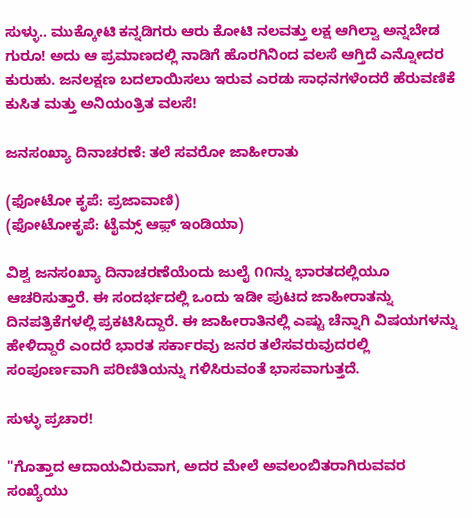ಸುಳ್ಳು.. ಮುಕ್ಕೋಟಿ ಕನ್ನಡಿಗರು ಆರು ಕೋಟಿ ನಲವತ್ತು ಲಕ್ಷ ಆಗಿಲ್ವಾ ಅನ್ನಬೇಡ ಗುರೂ! ಅದು ಆ ಪ್ರಮಾಣದಲ್ಲಿ ನಾಡಿಗೆ ಹೊರಗಿನಿಂದ ವಲಸೆ ಆಗ್ತಿದೆ ಎನ್ನೋದರ ಕುರುಹು. ಜನಲಕ್ಷಣ ಬದಲಾಯಿಸಲು ಇರುವ ಎರಡು ಸಾಧನಗಳೆಂದರೆ ಹೆರುವಣಿಕೆ ಕುಸಿತ ಮತ್ತು ಅನಿಯಂತ್ರಿತ ವಲಸೆ!

ಜನಸಂಖ್ಯಾ ದಿನಾಚರಣೆ: ತಲೆ ಸವರೋ ಜಾಹೀರಾತು

(ಫೋಟೋ ಕೃಪೆ: ಪ್ರಜಾವಾಣಿ)
(ಫೋಟೋಕೃಪೆ: ಟೈಮ್ಸ್ ಆಫ಼್ ಇಂಡಿಯಾ)

ವಿಶ್ವ ಜನಸಂಖ್ಯಾ ದಿನಾಚರಣೆಯೆಂದು ಜುಲೈ ೧೧ನ್ನು ಭಾರತದಲ್ಲಿಯೂ ಆಚರಿಸುತ್ತಾರೆ. ಈ ಸಂದರ್ಭದಲ್ಲಿ ಒಂದು ಇಡೀ ಪುಟದ ಜಾಹೀರಾತನ್ನು ದಿನಪತ್ರಿಕೆಗಳಲ್ಲಿ ಪ್ರಕಟಿಸಿದ್ದಾರೆ. ಈ ಜಾಹೀರಾತಿನಲ್ಲಿ ಎಷ್ಟು ಚೆನ್ನಾಗಿ ವಿಷಯಗಳನ್ನು ಹೇಳಿದ್ದಾರೆ ಎಂದರೆ ಭಾರತ ಸರ್ಕಾರವು ಜನರ ತಲೆಸವರುವುದರಲ್ಲಿ ಸಂಪೂರ್ಣವಾಗಿ ಪರಿಣಿತಿಯನ್ನು ಗಳಿಸಿರುವಂತೆ ಭಾಸವಾಗುತ್ತದೆ.

ಸುಳ್ಳು ಪ್ರಚಾರ!

"ಗೊತ್ತಾದ ಆದಾಯವಿರುವಾಗ, ಅದರ ಮೇಲೆ ಅವಲಂಬಿತರಾಗಿರುವವರ ಸಂಖ್ಯೆಯು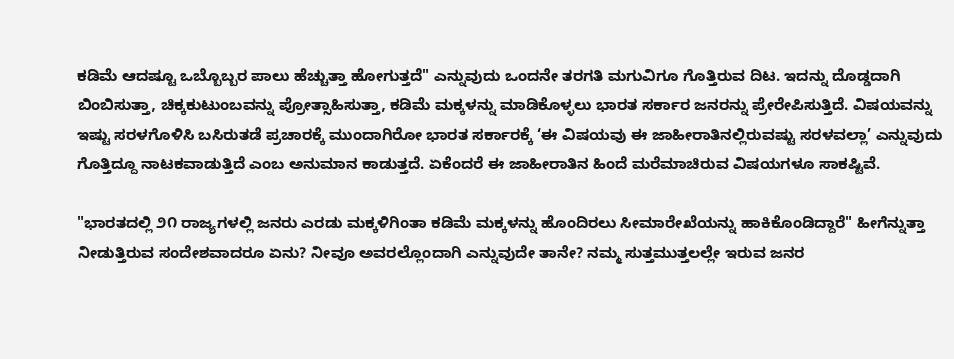ಕಡಿಮೆ ಆದಷ್ಟೂ ಒಬ್ಬೊಬ್ಬರ ಪಾಲು ಹೆಚ್ಚುತ್ತಾ ಹೋಗುತ್ತದೆ" ಎನ್ನುವುದು ಒಂದನೇ ತರಗತಿ ಮಗುವಿಗೂ ಗೊತ್ತಿರುವ ದಿಟ. ಇದನ್ನು ದೊಡ್ಡದಾಗಿ ಬಿಂಬಿಸುತ್ತಾ, ಚಿಕ್ಕಕುಟುಂಬವನ್ನು ಪ್ರೋತ್ಸಾಹಿಸುತ್ತಾ, ಕಡಿಮೆ ಮಕ್ಕಳನ್ನು ಮಾಡಿಕೊಳ್ಳಲು ಭಾರತ ಸರ್ಕಾರ ಜನರನ್ನು ಪ್ರೇರೇಪಿಸುತ್ತಿದೆ. ವಿಷಯವನ್ನು ಇಷ್ಟು ಸರಳಗೊಳಿಸಿ ಬಸಿರುತಡೆ ಪ್ರಚಾರಕ್ಕೆ ಮುಂದಾಗಿರೋ ಭಾರತ ಸರ್ಕಾರಕ್ಕೆ ‘ಈ ವಿಷಯವು ಈ ಜಾಹೀರಾತಿನಲ್ಲಿರುವಷ್ಟು ಸರಳವಲ್ಲಾ’ ಎನ್ನುವುದು ಗೊತ್ತಿದ್ದೂ ನಾಟಕವಾಡುತ್ತಿದೆ ಎಂಬ ಅನುಮಾನ ಕಾಡುತ್ತದೆ. ಏಕೆಂದರೆ ಈ ಜಾಹೀರಾತಿನ ಹಿಂದೆ ಮರೆಮಾಚಿರುವ ವಿಷಯಗಳೂ ಸಾಕಷ್ಟಿವೆ.

"ಭಾರತದಲ್ಲಿ ೨೧ ರಾಜ್ಯಗಳಲ್ಲಿ ಜನರು ಎರಡು ಮಕ್ಕಳಿಗಿಂತಾ ಕಡಿಮೆ ಮಕ್ಕಳನ್ನು ಹೊಂದಿರಲು ಸೀಮಾರೇಖೆಯನ್ನು ಹಾಕಿಕೊಂಡಿದ್ದಾರೆ" ಹೀಗೆನ್ನುತ್ತಾ ನೀಡುತ್ತಿರುವ ಸಂದೇಶವಾದರೂ ಏನು? ನೀವೂ ಅವರಲ್ಲೊಂದಾಗಿ ಎನ್ನುವುದೇ ತಾನೇ? ನಮ್ಮ ಸುತ್ತಮುತ್ತಲಲ್ಲೇ ಇರುವ ಜನರ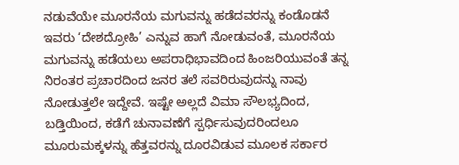ನಡುವೆಯೇ ಮೂರನೆಯ ಮಗುವನ್ನು ಹಡೆದವರನ್ನು ಕಂಡೊಡನೆ ಇವರು ‘ದೇಶದ್ರೋಹಿ’ ಎನ್ನುವ ಹಾಗೆ ನೋಡುವಂತೆ, ಮೂರನೆಯ ಮಗುವನ್ನು ಹಡೆಯಲು ಅಪರಾಧಿಭಾವದಿಂದ ಹಿಂಜರಿಯುವಂತೆ ತನ್ನ ನಿರಂತರ ಪ್ರಚಾರದಿಂದ ಜನರ ತಲೆ ಸವರಿರುವುದನ್ನು ನಾವು ನೋಡುತ್ತಲೇ ಇದ್ದೇವೆ. ಇಷ್ಟೇ ಅಲ್ಲದೆ ವಿಮಾ ಸೌಲಭ್ಯದಿಂದ, ಬಡ್ತಿಯಿಂದ, ಕಡೆಗೆ ಚುನಾವಣೆಗೆ ಸ್ಪರ್ಧಿಸುವುದರಿಂದಲೂ ಮೂರುಮಕ್ಕಳನ್ನು ಹೆತ್ತವರನ್ನು ದೂರವಿಡುವ ಮೂಲಕ ಸರ್ಕಾರ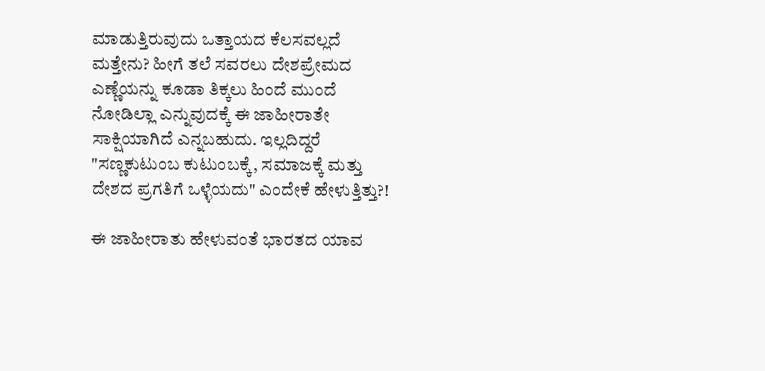ಮಾಡುತ್ತಿರುವುದು ಒತ್ತಾಯದ ಕೆಲಸವಲ್ಲದೆ ಮತ್ತೇನು? ಹೀಗೆ ತಲೆ ಸವರಲು ದೇಶಪ್ರೇಮದ ಎಣ್ಣೆಯನ್ನು ಕೂಡಾ ತಿಕ್ಕಲು ಹಿಂದೆ ಮುಂದೆ ನೋಡಿಲ್ಲಾ ಎನ್ನುವುದಕ್ಕೆ ಈ ಜಾಹೀರಾತೇ ಸಾಕ್ಷಿಯಾಗಿದೆ ಎನ್ನಬಹುದು. ಇಲ್ಲದಿದ್ದರೆ "ಸಣ್ಣಕುಟುಂಬ ಕುಟುಂಬಕ್ಕೆ, ಸಮಾಜಕ್ಕೆ ಮತ್ತು ದೇಶದ ಪ್ರಗತಿಗೆ ಒಳ್ಳೆಯದು" ಎಂದೇಕೆ ಹೇಳುತ್ತಿತ್ತು?!

ಈ ಜಾಹೀರಾತು ಹೇಳುವಂತೆ ಭಾರತದ ಯಾವ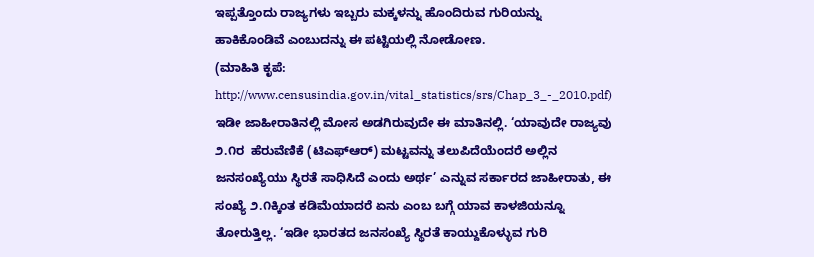ಇಪ್ಪತ್ತೊಂದು ರಾಜ್ಯಗಳು ಇಬ್ಬರು ಮಕ್ಕಳನ್ನು ಹೊಂದಿರುವ ಗುರಿಯನ್ನು ಹಾಕಿಕೊಂಡಿವೆ ಎಂಬುದನ್ನು ಈ ಪಟ್ಟಿಯಲ್ಲಿ ನೋಡೋಣ.
(ಮಾಹಿತಿ ಕೃಪೆ: http://www.censusindia.gov.in/vital_statistics/srs/Chap_3_-_2010.pdf)
ಇಡೀ ಜಾಹೀರಾತಿನಲ್ಲಿ ಮೋಸ ಅಡಗಿರುವುದೇ ಈ ಮಾತಿನಲ್ಲಿ. ‘ಯಾವುದೇ ರಾಜ್ಯವು ೨.೧ರ  ಹೆರುವೆಣಿಕೆ (ಟಿಎಫ್‌ಆರ್) ಮಟ್ಟವನ್ನು ತಲುಪಿದೆಯೆಂದರೆ ಅಲ್ಲಿನ ಜನಸಂಖ್ಯೆಯು ಸ್ಥಿರತೆ ಸಾಧಿಸಿದೆ ಎಂದು ಅರ್ಥ’ ಎನ್ನುವ ಸರ್ಕಾರದ ಜಾಹೀರಾತು, ಈ ಸಂಖ್ಯೆ ೨.೧ಕ್ಕಿಂತ ಕಡಿಮೆಯಾದರೆ ಏನು ಎಂಬ ಬಗ್ಗೆ ಯಾವ ಕಾಳಜಿಯನ್ನೂ ತೋರುತ್ತಿಲ್ಲ. ‘ಇಡೀ ಭಾರತದ ಜನಸಂಖ್ಯೆ ಸ್ಥಿರತೆ ಕಾಯ್ದುಕೊಳ್ಳುವ ಗುರಿ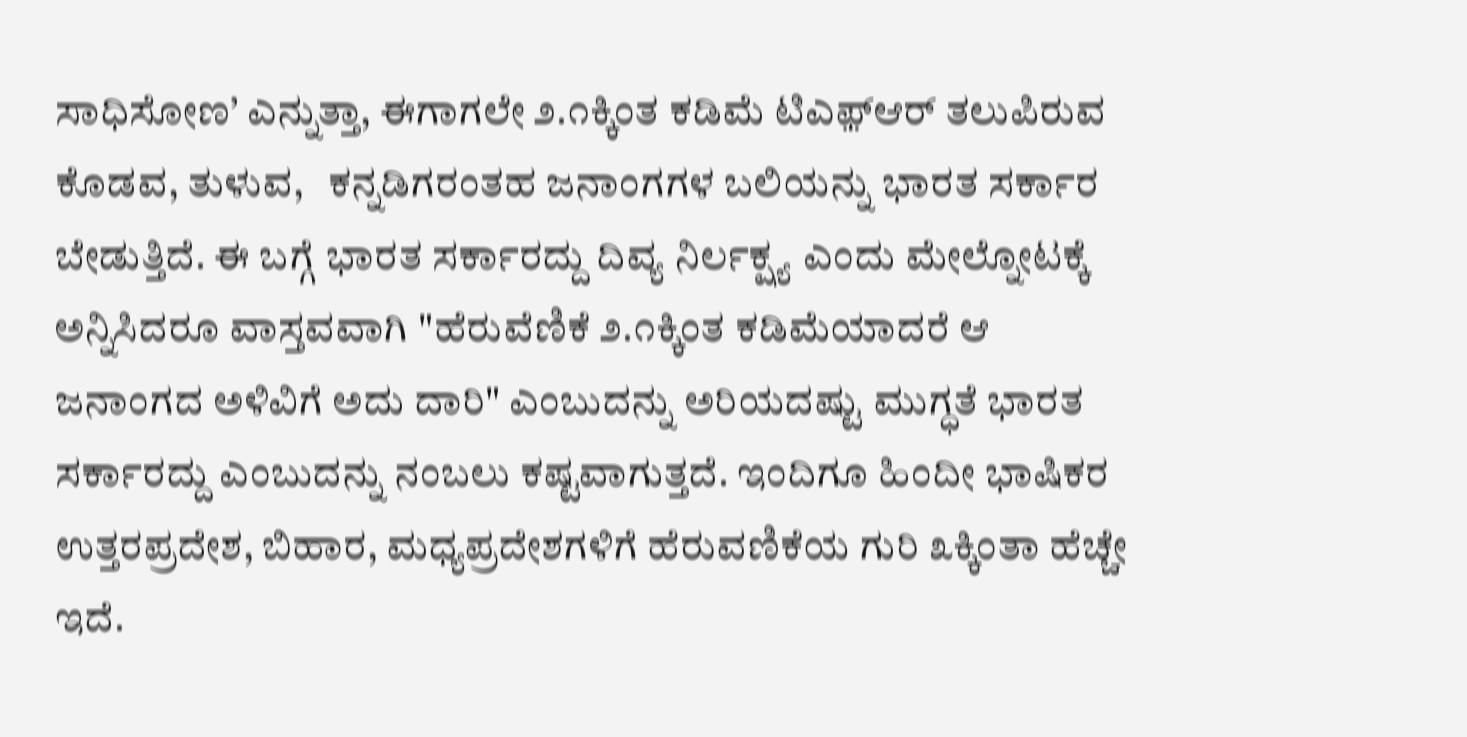ಸಾಧಿಸೋಣ’ ಎನ್ನುತ್ತಾ, ಈಗಾಗಲೇ ೨.೧ಕ್ಕಿಂತ ಕಡಿಮೆ ಟಿಎಫ಼್‌ಆರ್ ತಲುಪಿರುವ ಕೊಡವ, ತುಳುವ,   ಕನ್ನಡಿಗರಂತಹ ಜನಾಂಗಗಳ ಬಲಿಯನ್ನು ಭಾರತ ಸರ್ಕಾರ ಬೇಡುತ್ತಿದೆ. ಈ ಬಗ್ಗೆ ಭಾರತ ಸರ್ಕಾರದ್ದು ದಿವ್ಯ ನಿರ್ಲಕ್ಷ್ಯ ಎಂದು ಮೇಲ್ನೋಟಕ್ಕೆ ಅನ್ನಿಸಿದರೂ ವಾಸ್ತವವಾಗಿ "ಹೆರುವೆಣಿಕೆ ೨.೧ಕ್ಕಿಂತ ಕಡಿಮೆಯಾದರೆ ಆ ಜನಾಂಗದ ಅಳಿವಿಗೆ ಅದು ದಾರಿ" ಎಂಬುದನ್ನು ಅರಿಯದಷ್ಟು ಮುಗ್ಧತೆ ಭಾರತ ಸರ್ಕಾರದ್ದು ಎಂಬುದನ್ನು ನಂಬಲು ಕಷ್ಟವಾಗುತ್ತದೆ. ಇಂದಿಗೂ ಹಿಂದೀ ಭಾಷಿಕರ ಉತ್ತರಪ್ರದೇಶ, ಬಿಹಾರ, ಮಧ್ಯಪ್ರದೇಶಗಳಿಗೆ ಹೆರುವಣಿಕೆಯ ಗುರಿ ೩ಕ್ಕಿಂತಾ ಹೆಚ್ಚೇ ಇದೆ.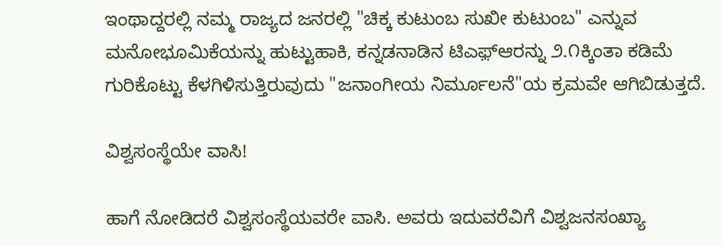ಇಂಥಾದ್ದರಲ್ಲಿ ನಮ್ಮ ರಾಜ್ಯದ ಜನರಲ್ಲಿ "ಚಿಕ್ಕ ಕುಟುಂಬ ಸುಖೀ ಕುಟುಂಬ" ಎನ್ನುವ ಮನೋಭೂಮಿಕೆಯನ್ನು ಹುಟ್ಟುಹಾಕಿ, ಕನ್ನಡನಾಡಿನ ಟಿಎಫ಼್‌ಆರನ್ನು ೨.೧ಕ್ಕಿಂತಾ ಕಡಿಮೆ ಗುರಿಕೊಟ್ಟು ಕೆಳಗಿಳಿಸುತ್ತಿರುವುದು "ಜನಾಂಗೀಯ ನಿರ್ಮೂಲನೆ"ಯ ಕ್ರಮವೇ ಆಗಿಬಿಡುತ್ತದೆ.

ವಿಶ್ವಸಂಸ್ಥೆಯೇ ವಾಸಿ!

ಹಾಗೆ ನೋಡಿದರೆ ವಿಶ್ವಸಂಸ್ಥೆಯವರೇ ವಾಸಿ. ಅವರು ಇದುವರೆವಿಗೆ ವಿಶ್ವಜನಸಂಖ್ಯಾ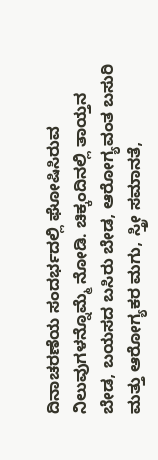ದಿನಾಚರಣೆಯ ಸಂದರ್ಭದಲ್ಲಿ ಘೋಷಿಸಿರುವ ನಿಲುವುಗಳನ್ನೊಮ್ಮೆ ನೋಡಿ. ಚಿಕ್ಕಂದಿನಲ್ಲಿ ತಾಯ್ತನ ಬೇಡ, ಬಯಸದ ಬಸಿರು ಬೇಡ, ಆರೋಗ್ಯವಂತ ಬಸುರಿ ಮತ್ತು ಆರೋಗ್ಯಕರ ಮಗು, ಸ್ತ್ರೀ ಸಮಾನತೆ,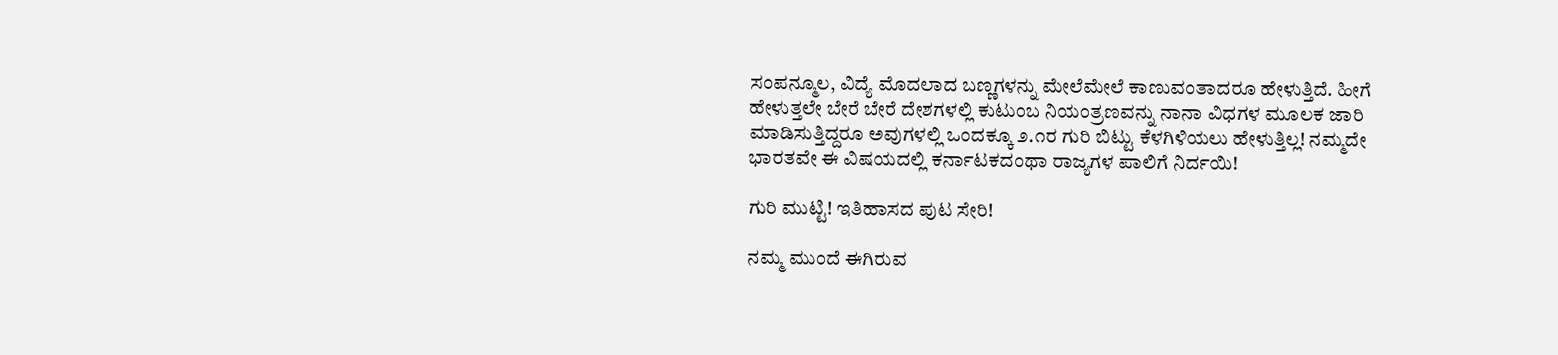ಸಂಪನ್ಮೂಲ, ವಿದ್ಯೆ ಮೊದಲಾದ ಬಣ್ಣಗಳನ್ನು ಮೇಲೆಮೇಲೆ ಕಾಣುವಂತಾದರೂ ಹೇಳುತ್ತಿದೆ. ಹೀಗೆ ಹೇಳುತ್ತಲೇ ಬೇರೆ ಬೇರೆ ದೇಶಗಳಲ್ಲಿ ಕುಟುಂಬ ನಿಯಂತ್ರಣವನ್ನು ನಾನಾ ವಿಧಗಳ ಮೂಲಕ ಜಾರಿ ಮಾಡಿಸುತ್ತಿದ್ದರೂ ಅವುಗಳಲ್ಲಿ ಒಂದಕ್ಕೂ ೨.೧ರ ಗುರಿ ಬಿಟ್ಟು ಕೆಳಗಿಳಿಯಲು ಹೇಳುತ್ತಿಲ್ಲ! ನಮ್ಮದೇ ಭಾರತವೇ ಈ ವಿಷಯದಲ್ಲಿ ಕರ್ನಾಟಕದಂಥಾ ರಾಜ್ಯಗಳ ಪಾಲಿಗೆ ನಿರ್ದಯಿ!

ಗುರಿ ಮುಟ್ಟಿ! ಇತಿಹಾಸದ ಪುಟ ಸೇರಿ!

ನಮ್ಮ ಮುಂದೆ ಈಗಿರುವ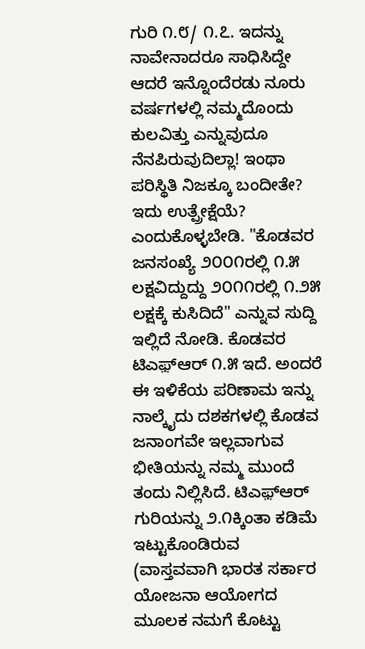ಗುರಿ ೧.೮/ ೧.೭. ಇದನ್ನು ನಾವೇನಾದರೂ ಸಾಧಿಸಿದ್ದೇ ಆದರೆ ಇನ್ನೊಂದೆರಡು ನೂರು ವರ್ಷಗಳಲ್ಲಿ ನಮ್ಮದೊಂದು ಕುಲವಿತ್ತು ಎನ್ನುವುದೂ ನೆನಪಿರುವುದಿಲ್ಲಾ! ಇಂಥಾ ಪರಿಸ್ಥಿತಿ ನಿಜಕ್ಕೂ ಬಂದೀತೇ? ಇದು ಉತ್ಪ್ರೇಕ್ಷೆಯೆ? ಎಂದುಕೊಳ್ಳಬೇಡಿ. "ಕೊಡವರ ಜನಸಂಖ್ಯೆ ೨೦೦೧ರಲ್ಲಿ ೧.೫ ಲಕ್ಷವಿದ್ದುದ್ದು ೨೦೧೧ರಲ್ಲಿ ೧.೨೫ ಲಕ್ಷಕ್ಕೆ ಕುಸಿದಿದೆ" ಎನ್ನುವ ಸುದ್ದಿ ಇಲ್ಲಿದೆ ನೋಡಿ. ಕೊಡವರ ಟಿಎಫ಼್‌ಆರ್ ೧.೫ ಇದೆ. ಅಂದರೆ ಈ ಇಳಿಕೆಯ ಪರಿಣಾಮ ಇನ್ನು ನಾಲ್ಕೈದು ದಶಕಗಳಲ್ಲಿ ಕೊಡವ ಜನಾಂಗವೇ ಇಲ್ಲವಾಗುವ ಭೀತಿಯನ್ನು ನಮ್ಮ ಮುಂದೆ ತಂದು ನಿಲ್ಲಿಸಿದೆ. ಟಿಎಫ಼್‌ಆರ್ ಗುರಿಯನ್ನು ೨.೧ಕ್ಕಿಂತಾ ಕಡಿಮೆ ಇಟ್ಟುಕೊಂಡಿರುವ (ವಾಸ್ತವವಾಗಿ ಭಾರತ ಸರ್ಕಾರ ಯೋಜನಾ ಆಯೋಗದ ಮೂಲಕ ನಮಗೆ ಕೊಟ್ಟು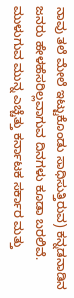ನಾವು ತಲೆ ಮೇಲೆ ಇಟ್ಟುಕೊಂಡು ಸಾಧಿಸುತ್ತಿರುವ) ಕನ್ನಡನಾಡಿನ ಜನರು ಹೇಳಹೆಸರಿಲ್ಲವಾಗುವ ದಿನಗಳು ಕೂಡಾ ಬರಲಿವೆ. ಮುಳುಗುವ ಮುನ್ನ ಎಚ್ಚೆತ್ತು ಕರ್ನಾಟಕ ಸರ್ಕಾರ ಮತ್ತು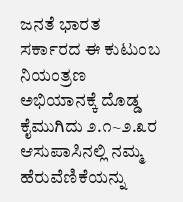ಜನತೆ ಭಾರತ ಸರ್ಕಾರದ ಈ ಕುಟುಂಬ ನಿಯಂತ್ರಣ ಅಭಿಯಾನಕ್ಕೆ ದೊಡ್ಡ ಕೈಮುಗಿದು ೨.೧~೨.೩ರ ಆಸುಪಾಸಿನಲ್ಲಿ ನಮ್ಮ ಹೆರುವೆಣಿಕೆಯನ್ನು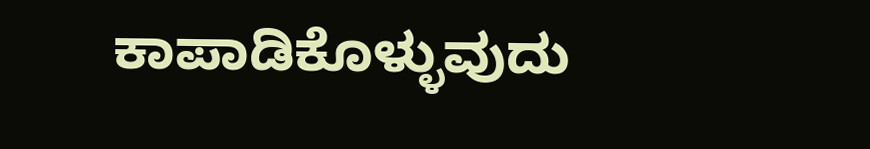ಕಾಪಾಡಿಕೊಳ್ಳುವುದು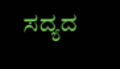ಸದ್ಯದ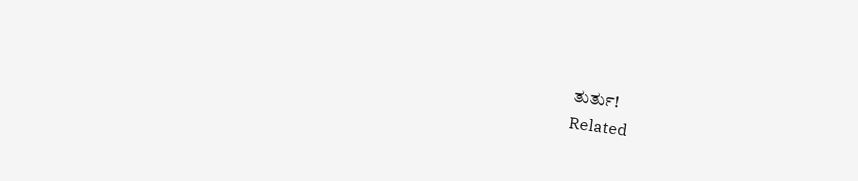ತುರ್ತು!
Related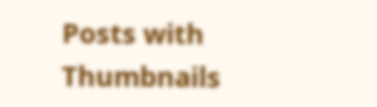Posts with Thumbnails